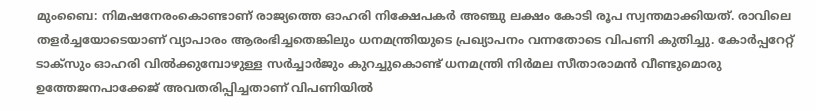മുംബൈ: നിമഷനേരംകൊണ്ടാണ് രാജ്യത്തെ ഓഹരി നിക്ഷേപകർ അഞ്ചു ലക്ഷം കോടി രൂപ സ്വന്തമാക്കിയത്. രാവിലെ തളർച്ചയോടെയാണ് വ്യാപാരം ആരംഭിച്ചതെങ്കിലും ധനമന്ത്രിയുടെ പ്രഖ്യാപനം വന്നതോടെ വിപണി കുതിച്ചു. കോർപ്പറേറ്റ് ടാക്സും ഓഹരി വിൽക്കുമ്പോഴുള്ള സർച്ചാർജും കുറച്ചുകൊണ്ട് ധനമന്ത്രി നിർമല സീതാരാമൻ വീണ്ടുമൊരു ഉത്തേജനപാക്കേജ് അവതരിപ്പിച്ചതാണ് വിപണിയിൽ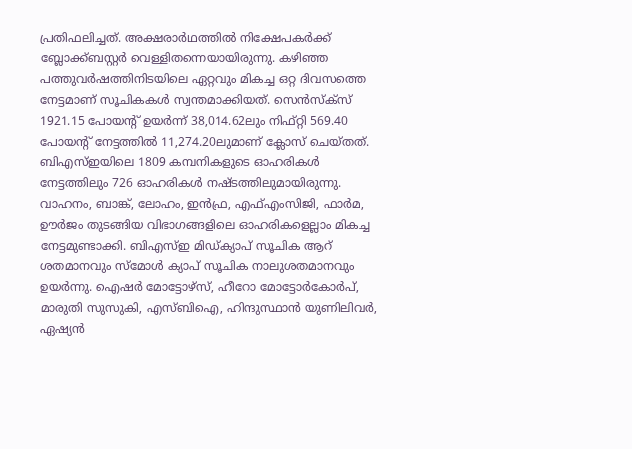പ്രതിഫലിച്ചത്. അക്ഷരാർഥത്തിൽ നിക്ഷേപകർക്ക് ബ്ലോക്ക്ബസ്റ്റർ വെള്ളിതന്നെയായിരുന്നു. കഴിഞ്ഞ പത്തുവർഷത്തിനിടയിലെ ഏറ്റവും മികച്ച ഒറ്റ ദിവസത്തെ നേട്ടമാണ് സൂചികകൾ സ്വന്തമാക്കിയത്. സെൻസ്ക്സ് 1921.15 പോയന്റ് ഉയർന്ന് 38,014.62ലും നിഫ്റ്റി 569.40 പോയന്റ് നേട്ടത്തിൽ 11,274.20ലുമാണ് ക്ലോസ് ചെയ്തത്. ബിഎസ്ഇയിലെ 1809 കമ്പനികളുടെ ഓഹരികൾ നേട്ടത്തിലും 726 ഓഹരികൾ നഷ്ടത്തിലുമായിരുന്നു. വാഹനം, ബാങ്ക്, ലോഹം, ഇൻഫ്ര, എഫ്എംസിജി, ഫാർമ, ഊർജം തുടങ്ങിയ വിഭാഗങ്ങളിലെ ഓഹരികളെല്ലാം മികച്ച നേട്ടമുണ്ടാക്കി. ബിഎസ്ഇ മിഡ്ക്യാപ് സൂചിക ആറ് ശതമാനവും സ്മോൾ ക്യാപ് സൂചിക നാലുശതമാനവും ഉയർന്നു. ഐഷർ മോട്ടോഴ്സ്, ഹീറോ മോട്ടോർകോർപ്, മാരുതി സുസുകി, എസ്ബിഐ, ഹിന്ദുസ്ഥാൻ യുണിലിവർ, ഏഷ്യൻ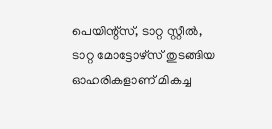പെയിന്റ്സ്, ടാറ്റ സ്റ്റീൽ, ടാറ്റ മോട്ടോഴ്സ് തുടങ്ങിയ ഓഹരികളാണ് മികച്ച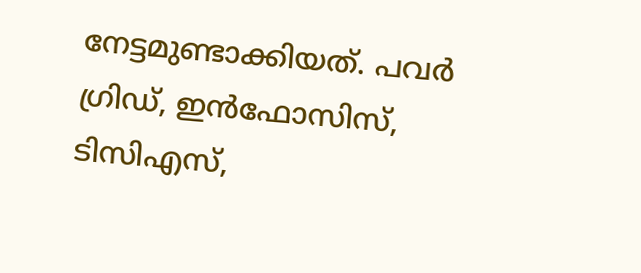നേട്ടമുണ്ടാക്കിയത്. പവർ ഗ്രിഡ്, ഇൻഫോസിസ്, ടിസിഎസ്,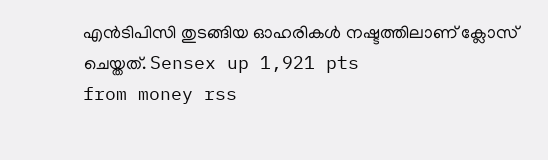എൻടിപിസി തുടങ്ങിയ ഓഹരികൾ നഷ്ടത്തിലാണ് ക്ലോസ് ചെയ്തത്. Sensex up 1,921 pts
from money rss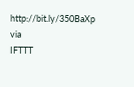http://bit.ly/350BaXp
via
IFTTT